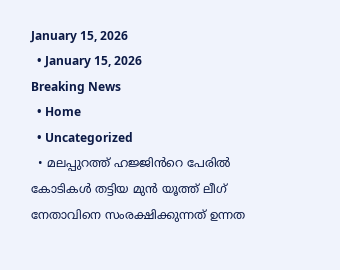January 15, 2026
  • January 15, 2026
Breaking News
  • Home
  • Uncategorized
  • മലപ്പുറത്ത് ഹജ്ജിൻറെ പേരിൽ കോടികൾ തട്ടിയ മുൻ യൂത്ത് ലീഗ് നേതാവിനെ സംരക്ഷിക്കുന്നത് ഉന്നത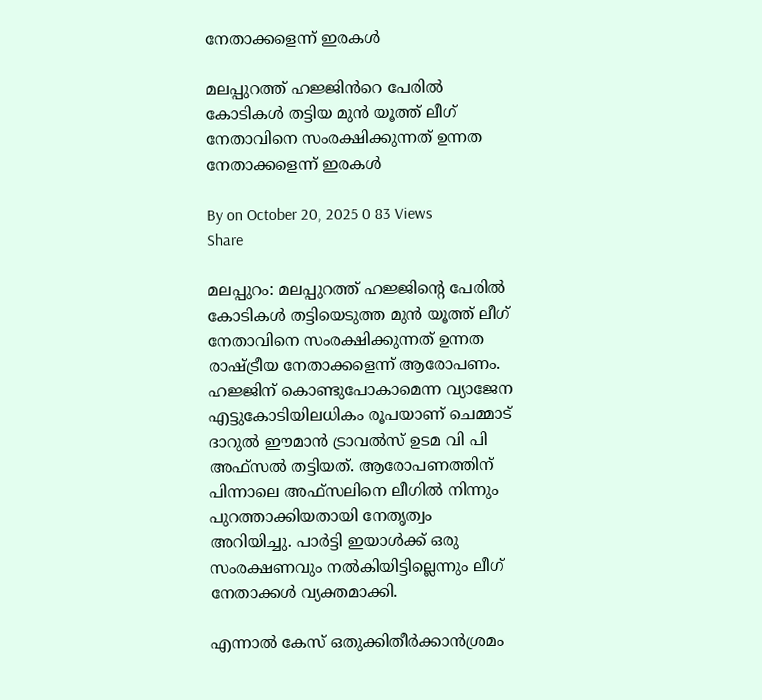നേതാക്കളെന്ന് ഇരകൾ

മലപ്പുറത്ത് ഹജ്ജിൻറെ പേരിൽ കോടികൾ തട്ടിയ മുൻ യൂത്ത് ലീഗ് നേതാവിനെ സംരക്ഷിക്കുന്നത് ഉന്നത നേതാക്കളെന്ന് ഇരകൾ

By on October 20, 2025 0 83 Views
Share

മലപ്പുറം: മലപ്പുറത്ത് ഹജ്ജിന്റെ പേരിൽ കോടികൾ തട്ടിയെടുത്ത മുൻ യൂത്ത് ലീഗ് നേതാവിനെ സംരക്ഷിക്കുന്നത് ഉന്നത രാഷ്ട്രീയ നേതാക്കളെന്ന് ആരോപണം. ഹജ്ജിന് കൊണ്ടുപോകാമെന്ന വ്യാജേന എട്ടുകോടിയിലധികം രൂപയാണ് ചെമ്മാട് ദാറുൽ ഈമാൻ ട്രാവൽസ് ഉടമ വി പി അഫ്‌സൽ തട്ടിയത്. ആരോപണത്തിന് പിന്നാലെ അഫ്‌സലിനെ ലീഗിൽ നിന്നും പുറത്താക്കിയതായി നേതൃത്വം അറിയിച്ചു. പാർട്ടി ഇയാൾക്ക് ഒരു സംരക്ഷണവും നൽകിയിട്ടില്ലെന്നും ലീഗ് നേതാക്കൾ വ്യക്തമാക്കി.

എന്നാൽ കേസ് ഒതുക്കിതീർക്കാൻശ്രമം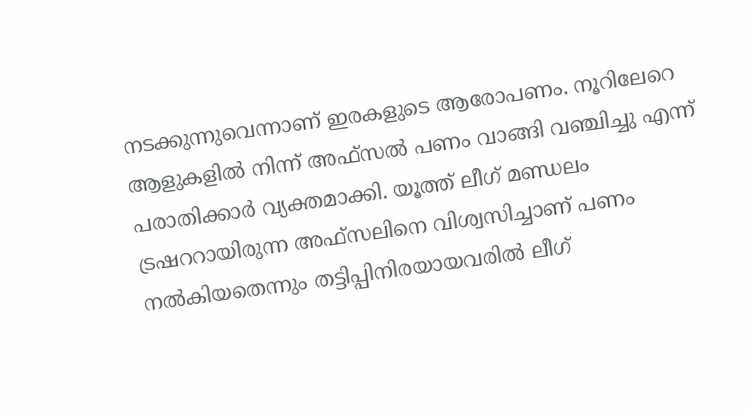നടക്കുന്നുവെന്നാണ് ഇരകളുടെ ആരോപണം. നൂറിലേറെ ആളുകളിൽ നിന്ന് അഫ്‌സൽ പണം വാങ്ങി വഞ്ചിച്ചു എന്ന് പരാതിക്കാർ വ്യക്തമാക്കി. യൂത്ത് ലീഗ് മണ്ഡലം ട്രഷററായിരുന്ന അഫ്‌സലിനെ വിശ്വസിച്ചാണ് പണം നൽകിയതെന്നും തട്ടിപ്പിനിരയായവരിൽ ലീഗ്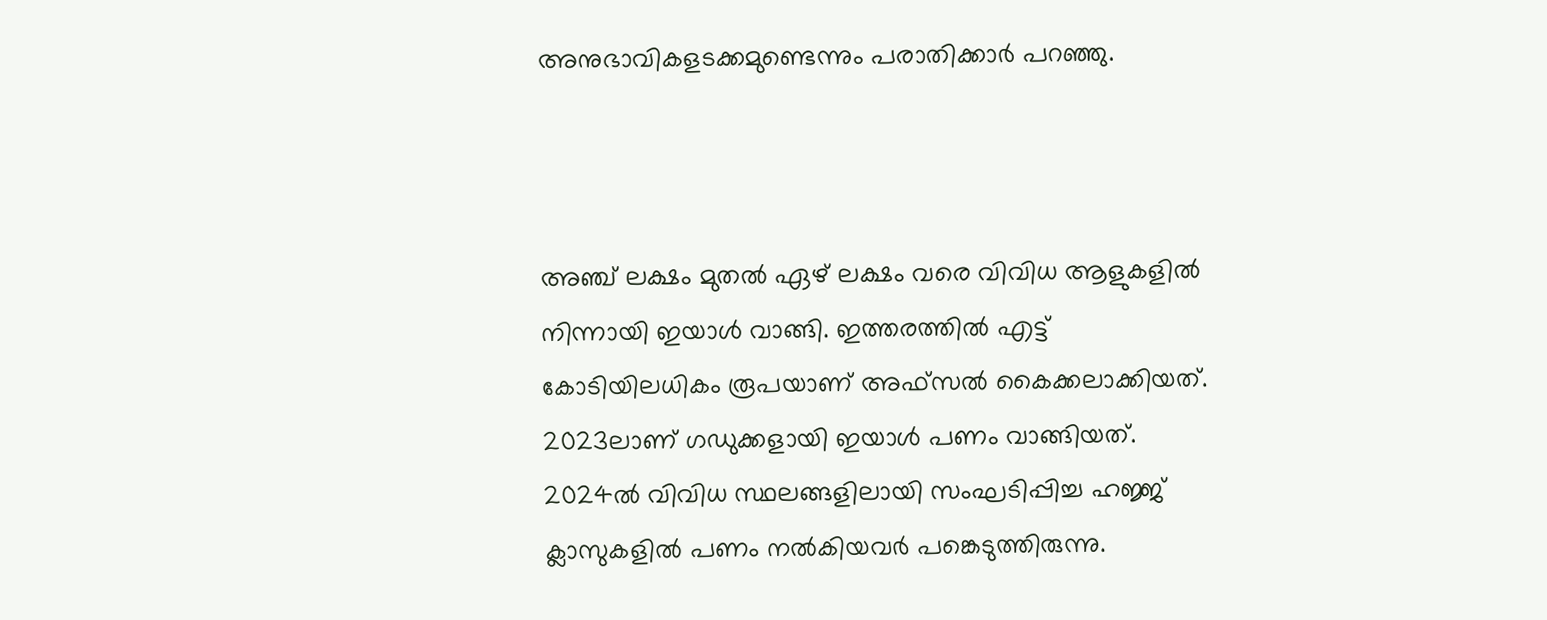അനുഭാവികളടക്കമുണ്ടെന്നും പരാതിക്കാർ പറഞ്ഞു.



അഞ്ച് ലക്ഷം മുതൽ ഏഴ് ലക്ഷം വരെ വിവിധ ആളുകളിൽ നിന്നായി ഇയാൾ വാങ്ങി. ഇത്തരത്തിൽ എട്ട് കോടിയിലധികം രൂപയാണ് അഫ്‌സൽ കൈക്കലാക്കിയത്. 2023ലാണ് ഗഡുക്കളായി ഇയാൾ പണം വാങ്ങിയത്. 2024ൽ വിവിധ സ്ഥലങ്ങളിലായി സംഘടിപ്പിച്ച ഹജ്ജ് ക്ലാസുകളിൽ പണം നൽകിയവർ പങ്കെടുത്തിരുന്നു.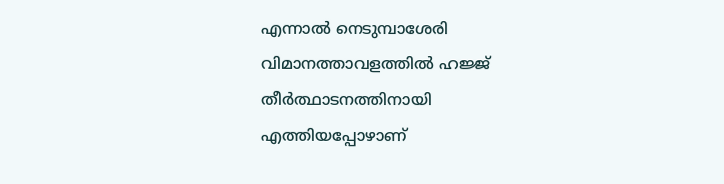എന്നാൽ നെടുമ്പാശേരി വിമാനത്താവളത്തിൽ ഹജ്ജ് തീർത്ഥാടനത്തിനായി എത്തിയപ്പോഴാണ്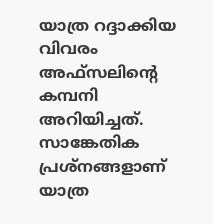യാത്ര റദ്ദാക്കിയ വിവരം അഫ്‌സലിന്റെ കമ്പനി അറിയിച്ചത്. സാങ്കേതിക പ്രശ്‌നങ്ങളാണ് യാത്ര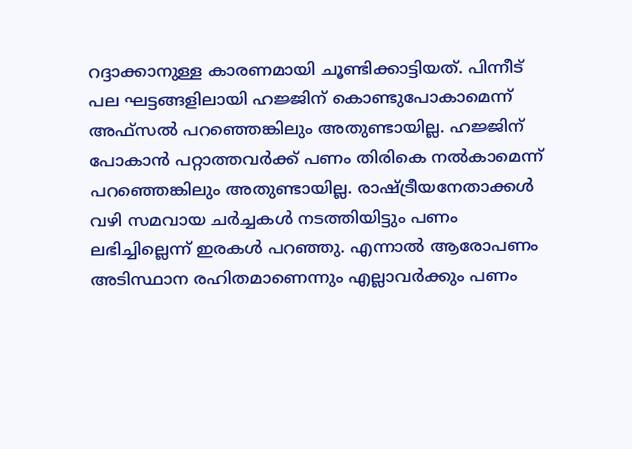റദ്ദാക്കാനുള്ള കാരണമായി ചൂണ്ടിക്കാട്ടിയത്. പിന്നീട് പല ഘട്ടങ്ങളിലായി ഹജ്ജിന് കൊണ്ടുപോകാമെന്ന് അഫ്‌സൽ പറഞ്ഞെങ്കിലും അതുണ്ടായില്ല. ഹജ്ജിന് പോകാൻ പറ്റാത്തവർക്ക് പണം തിരികെ നൽകാമെന്ന് പറഞ്ഞെങ്കിലും അതുണ്ടായില്ല. രാഷ്ട്രീയനേതാക്കൾ വഴി സമവായ ചർച്ചകൾ നടത്തിയിട്ടും പണം ലഭിച്ചില്ലെന്ന് ഇരകൾ പറഞ്ഞു. എന്നാൽ ആരോപണം അടിസ്ഥാന രഹിതമാണെന്നും എല്ലാവർക്കും പണം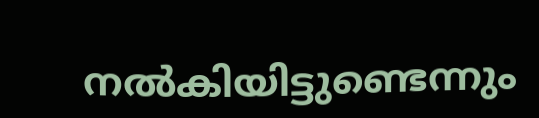നൽകിയിട്ടുണ്ടെന്നും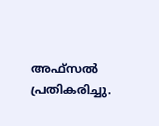അഫ്‌സൽ പ്രതികരിച്ചു.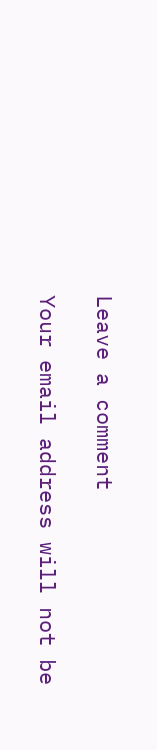Leave a comment

Your email address will not be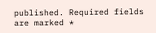published. Required fields are marked *